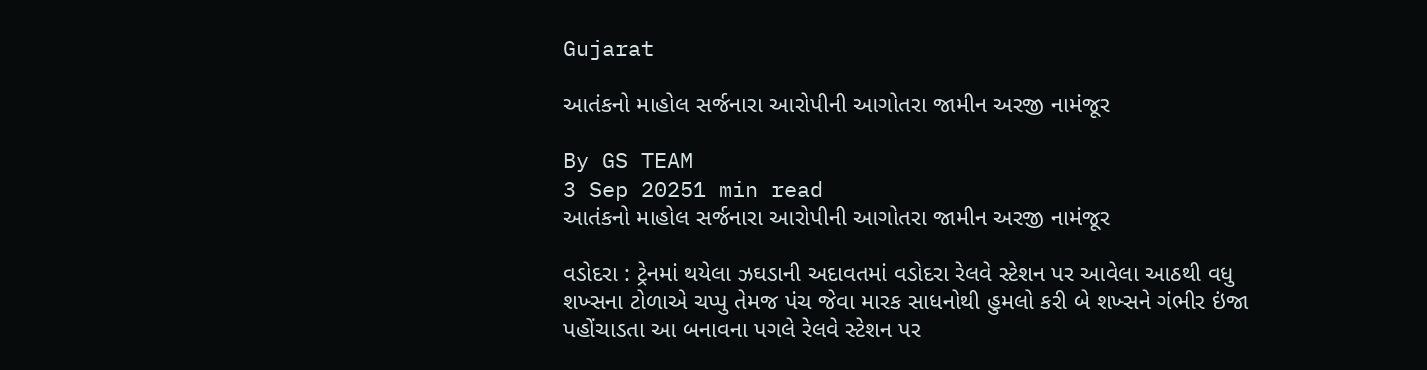Gujarat

આતંકનો માહોલ સર્જનારા આરોપીની આગોતરા જામીન અરજી નામંજૂર

By GS TEAM
3 Sep 20251 min read
આતંકનો માહોલ સર્જનારા આરોપીની આગોતરા જામીન અરજી નામંજૂર

વડોદરા : ટ્રેનમાં થયેલા ઝઘડાની અદાવતમાં વડોદરા રેલવે સ્ટેશન પર આવેલા આઠથી વધુ શખ્સના ટોળાએ ચપ્પુ તેમજ પંચ જેવા મારક સાધનોથી હુમલો કરી બે શખ્સને ગંભીર ઇંજા પહોંચાડતા આ બનાવના પગલે રેલવે સ્ટેશન પર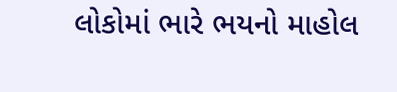લોકોમાં ભારે ભયનો માહોલ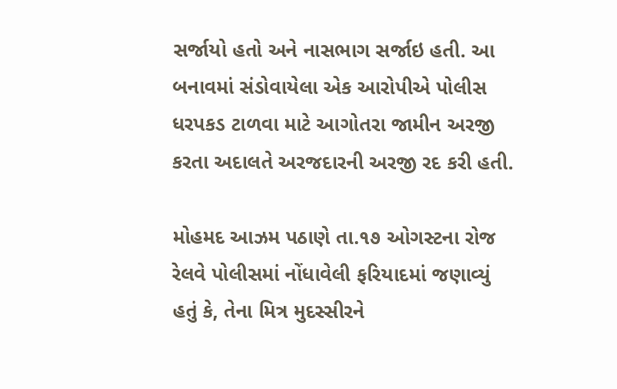સર્જાયો હતો અને નાસભાગ સર્જાઇ હતી. આ બનાવમાં સંડોવાયેલા એક આરોપીએ પોલીસ ધરપકડ ટાળવા માટે આગોતરા જામીન અરજી કરતા અદાલતે અરજદારની અરજી રદ કરી હતી.

મોહમદ આઝમ પઠાણે તા.૧૭ ઓગસ્ટના રોજ રેલવે પોલીસમાં નોંધાવેલી ફરિયાદમાં જણાવ્યું હતું કે, તેના મિત્ર મુદસ્સીરને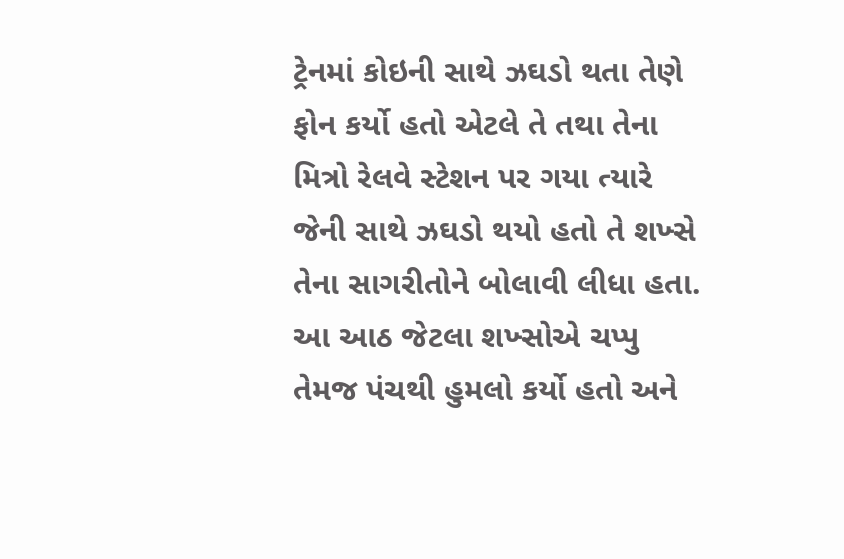ટ્રેનમાં કોઇની સાથે ઝઘડો થતા તેણે ફોન કર્યો હતો એટલે તે તથા તેના મિત્રો રેલવે સ્ટેશન પર ગયા ત્યારે જેની સાથે ઝઘડો થયો હતો તે શખ્સે તેના સાગરીતોને બોલાવી લીધા હતા. આ આઠ જેટલા શખ્સોએ ચપ્પુ તેમજ પંચથી હુમલો કર્યો હતો અને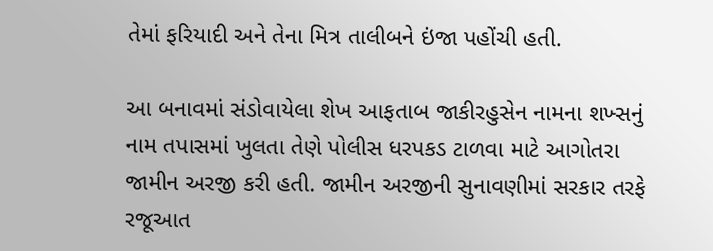તેમાં ફરિયાદી અને તેના મિત્ર તાલીબને ઇંજા પહોંચી હતી.

આ બનાવમાં સંડોવાયેલા શેખ આફતાબ જાકીરહુસેન નામના શખ્સનું નામ તપાસમાં ખુલતા તેણે પોલીસ ધરપકડ ટાળવા માટે આગોતરા જામીન અરજી કરી હતી. જામીન અરજીની સુનાવણીમાં સરકાર તરફે રજૂઆત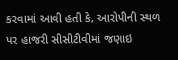કરવામાં આવી હતી કે, આરોપીની સ્થળ પર હાજરી સીસીટીવીમાં જણાઇ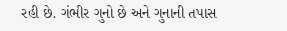રહી છે. ગંભીર ગુનો છે અને ગુનાની તપાસ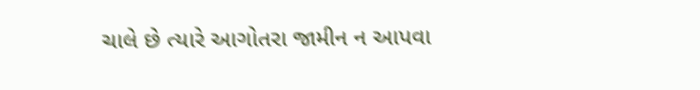ચાલે છે ત્યારે આગોતરા જામીન ન આપવા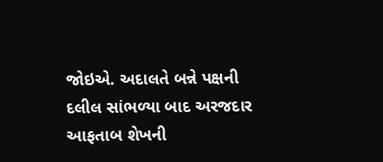જોઇએ. અદાલતે બન્ને પક્ષની દલીલ સાંભળ્યા બાદ અરજદાર આફતાબ શેખની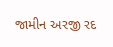જામીન અરજી રદ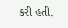કરી હતી.